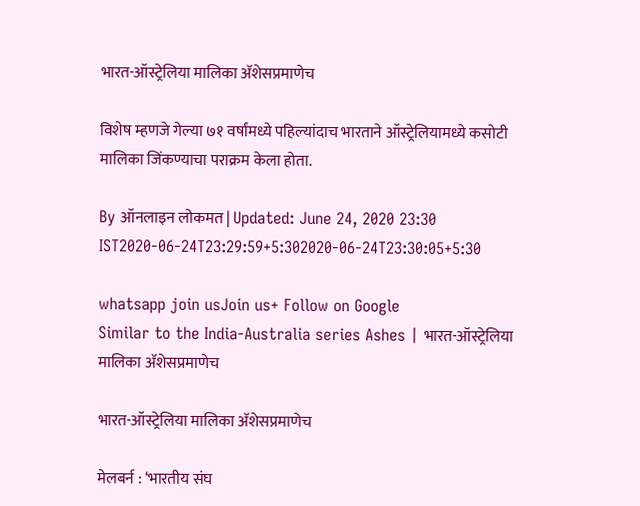भारत-ऑस्ट्रेलिया मालिका अ‍ॅशेसप्रमाणेच

विशेष म्हणजे गेल्या ७१ वर्षांमध्ये पहिल्यांदाच भारताने ऑस्ट्रेलियामध्ये कसोटी मालिका जिंकण्याचा पराक्रम केला होता.

By ऑनलाइन लोकमत | Updated: June 24, 2020 23:30 IST2020-06-24T23:29:59+5:302020-06-24T23:30:05+5:30

whatsapp join usJoin us+ Follow on Google
Similar to the India-Australia series Ashes | भारत-ऑस्ट्रेलिया मालिका अ‍ॅशेसप्रमाणेच

भारत-ऑस्ट्रेलिया मालिका अ‍ॅशेसप्रमाणेच

मेलबर्न : ‘भारतीय संघ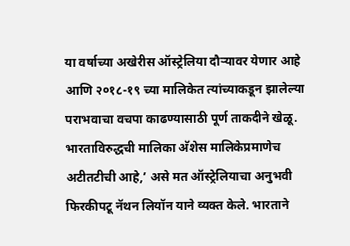या वर्षाच्या अखेरीस ऑस्ट्रेलिया दौऱ्यावर येणार आहे आणि २०१८-१९ च्या मालिकेत त्यांच्याकडून झालेल्या पराभवाचा वचपा काढण्यासाठी पूर्ण ताकदीने खेळू. भारताविरुद्धची मालिका अ‍ॅशेस मालिकेप्रमाणेच अटीतटीची आहे,’ असे मत ऑस्ट्रेलियाचा अनुभवी फिरकीपटू नॅथन लियॉन याने व्यक्त केले. भारताने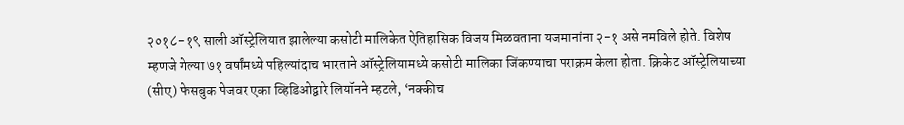२०१८-१९ साली ऑस्ट्रेलियात झालेल्या कसोटी मालिकेत ऐतिहासिक विजय मिळवताना यजमानांना २-१ असे नमविले होते. विशेष म्हणजे गेल्या ७१ वर्षांमध्ये पहिल्यांदाच भारताने ऑस्ट्रेलियामध्ये कसोटी मालिका जिंकण्याचा पराक्रम केला होता. क्रिकेट ऑस्ट्रेलियाच्या (सीए) फेसबुक पेजवर एका व्हिडिओद्वारे लियॉनने म्हटले, ‘नक्कीच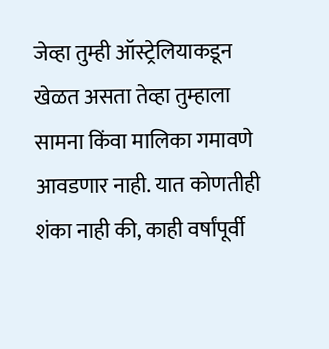जेव्हा तुम्ही ऑस्ट्रेलियाकडून खेळत असता तेव्हा तुम्हाला सामना किंवा मालिका गमावणे आवडणार नाही. यात कोणतीही शंका नाही की, काही वर्षांपूर्वी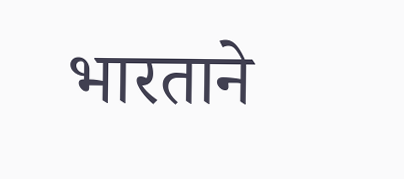भारताने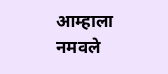आम्हाला नमवले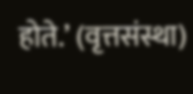होते.’ (वृत्तसंस्था)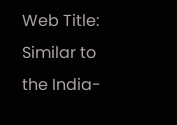Web Title: Similar to the India-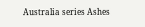Australia series Ashes